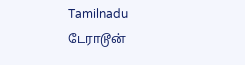Tamilnadu
டேராடூன்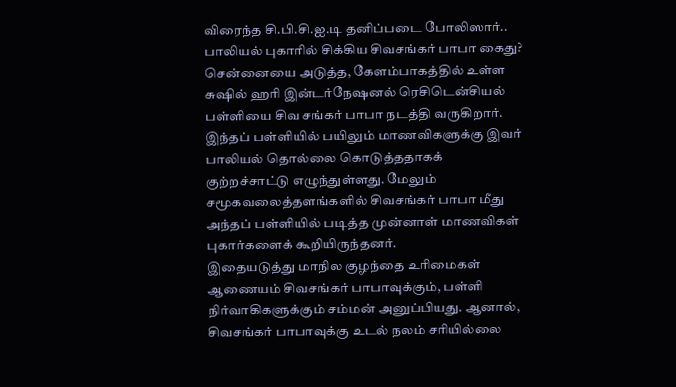விரைந்த சி.பி.சி.ஐ.டி தனிப்படை போலிஸார்.. பாலியல் புகாரில் சிக்கிய சிவசங்கர் பாபா கைது?
சென்னையை அடுத்த, கேளம்பாகத்தில் உள்ள சுஷில் ஹரி இன்டர்நேஷனல் ரெசிடென்சியல் பள்ளியை சிவ சங்கர் பாபா நடத்தி வருகிறார். இந்தப் பள்ளியில் பயிலும் மாணவிகளுக்கு இவர் பாலியல் தொல்லை கொடுத்ததாகக் குற்றச்சாட்டு எழுந்துள்ளது. மேலும் சமூகவலைத்தளங்களில் சிவசங்கர் பாபா மீது அந்தப் பள்ளியில் படித்த முன்னாள் மாணவிகள் புகார்களைக் கூறியிருந்தனர்.
இதையடுத்து மாநில குழந்தை உரிமைகள் ஆணையம் சிவசங்கர் பாபாவுக்கும், பள்ளி நிர்வாகிகளுக்கும் சம்மன் அனுப்பியது. ஆனால், சிவசங்கர் பாபாவுக்கு உடல் நலம் சரியில்லை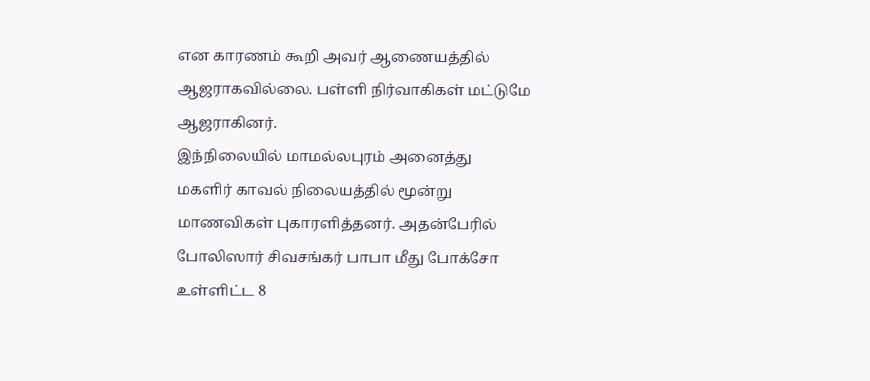என காரணம் கூறி அவர் ஆணையத்தில் ஆஜராகவில்லை. பள்ளி நிர்வாகிகள் மட்டுமே ஆஜராகினர்.
இந்நிலையில் மாமல்லபுரம் அனைத்து மகளிர் காவல் நிலையத்தில் மூன்று மாணவிகள் புகாரளித்தனர். அதன்பேரில் போலிஸார் சிவசங்கர் பாபா மீது போக்சோ உள்ளிட்ட 8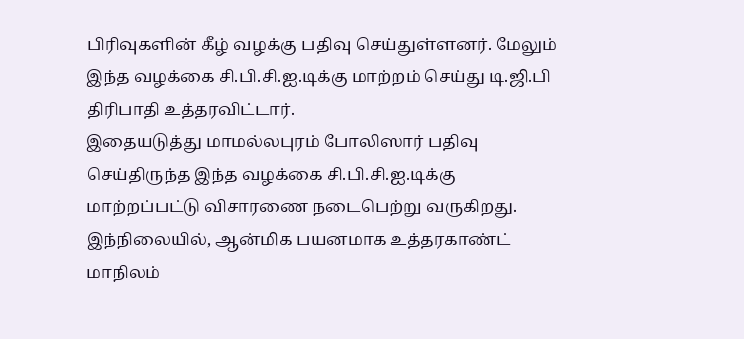பிரிவுகளின் கீழ் வழக்கு பதிவு செய்துள்ளனர். மேலும் இந்த வழக்கை சி.பி.சி.ஐ.டிக்கு மாற்றம் செய்து டி.ஜி.பி திரிபாதி உத்தரவிட்டார்.
இதையடுத்து மாமல்லபுரம் போலிஸார் பதிவு செய்திருந்த இந்த வழக்கை சி.பி.சி.ஐ.டிக்கு மாற்றப்பட்டு விசாரணை நடைபெற்று வருகிறது. இந்நிலையில், ஆன்மிக பயனமாக உத்தரகாண்ட் மாநிலம்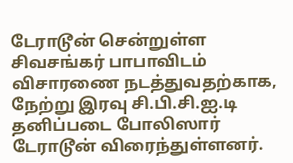டேராடூன் சென்றுள்ள சிவசங்கர் பாபாவிடம் விசாரணை நடத்துவதற்காக, நேற்று இரவு சி.பி.சி.ஐ.டி தனிப்படை போலிஸார் டேராடூன் விரைந்துள்ளனர்.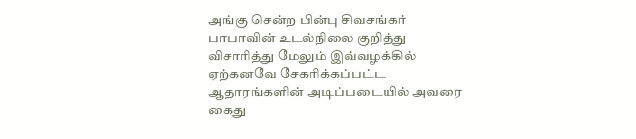அங்கு சென்ற பின்பு சிவசங்கர் பாபாவின் உடல்நிலை குறித்து விசாரித்து மேலும் இவ்வழக்கில் ஏற்கனவே சேகரிக்கப்பட்ட ஆதாரங்களின் அடிப்படையில் அவரை கைது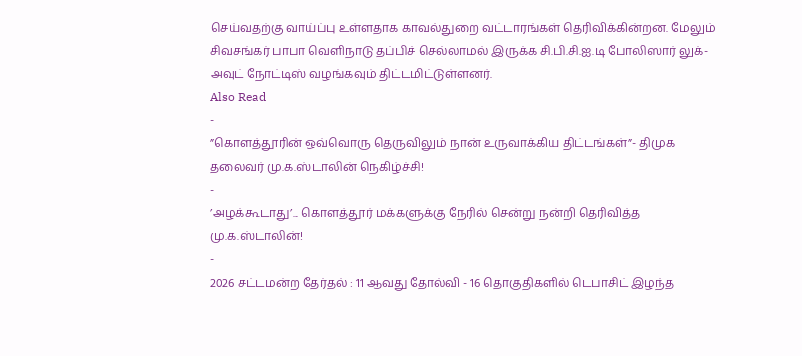செய்வதற்கு வாய்ப்பு உள்ளதாக காவல்துறை வட்டாரங்கள் தெரிவிக்கின்றன. மேலும் சிவசங்கர் பாபா வெளிநாடு தப்பிச் செல்லாமல் இருக்க சி.பி.சி.ஐ.டி போலிஸார் லுக்-அவுட் நோட்டிஸ் வழங்கவும் திட்டமிட்டுள்ளனர்.
Also Read
-
”கொளத்தூரின் ஒவ்வொரு தெருவிலும் நான் உருவாக்கிய திட்டங்கள்”- திமுக தலைவர் மு.க.ஸ்டாலின் நெகிழ்ச்சி!
-
’அழக்கூடாது’... கொளத்தூர் மக்களுக்கு நேரில் சென்று நன்றி தெரிவித்த மு.க.ஸ்டாலின்!
-
2026 சட்டமன்ற தேர்தல் : 11 ஆவது தோல்வி - 16 தொகுதிகளில் டெபாசிட் இழந்த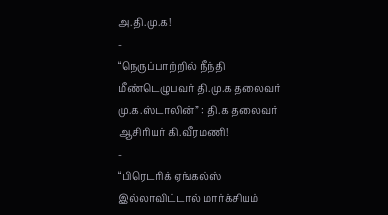அ.தி.மு.க!
-
“நெருப்பாற்றில் நீந்தி மீண்டெழுபவர் தி.மு.க தலைவர் மு.க.ஸ்டாலின்” : தி.க தலைவர் ஆசிரியர் கி.வீரமணி!
-
“பிரெடரிக் ஏங்கல்ஸ் இல்லாவிட்டால் மார்க்சியம்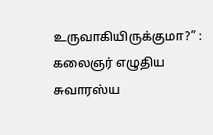உருவாகியிருக்குமா?” : கலைஞர் எழுதிய சுவாரஸ்ய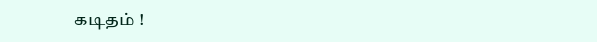கடிதம் !